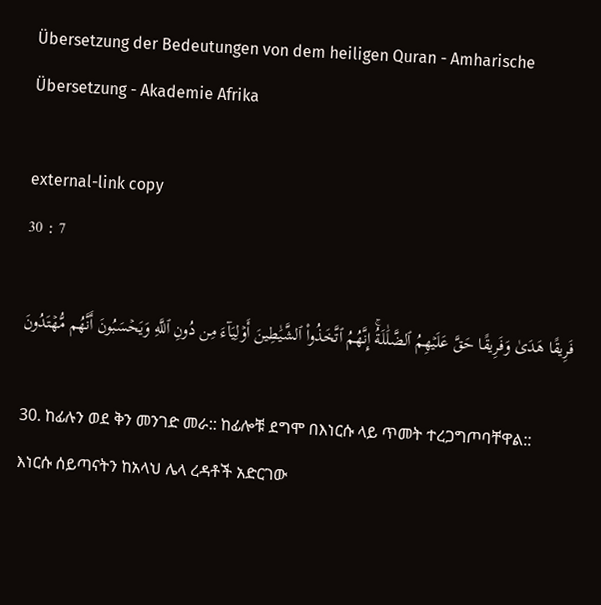Übersetzung der Bedeutungen von dem heiligen Quran - Amharische Übersetzung - Akademie Afrika

external-link copy
30 : 7

فَرِيقًا هَدَىٰ وَفَرِيقًا حَقَّ عَلَيۡهِمُ ٱلضَّلَٰلَةُۚ إِنَّهُمُ ٱتَّخَذُواْ ٱلشَّيَٰطِينَ أَوۡلِيَآءَ مِن دُونِ ٱللَّهِ وَيَحۡسَبُونَ أَنَّهُم مُّهۡتَدُونَ

30. ከፊሉን ወደ ቅን መንገድ መራ:: ከፊሎቹ ደግሞ በእነርሱ ላይ ጥመት ተረጋግጦባቸዋል:: እነርሱ ሰይጣናትን ከአላህ ሌላ ረዳቶች አድርገው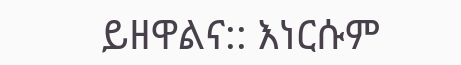ይዘዋልና:: እነርሱም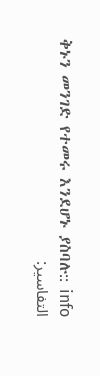ቅኑን መንገድ የተመሩ እንደሆኑ ያስባሉ:: info
التفاسير: